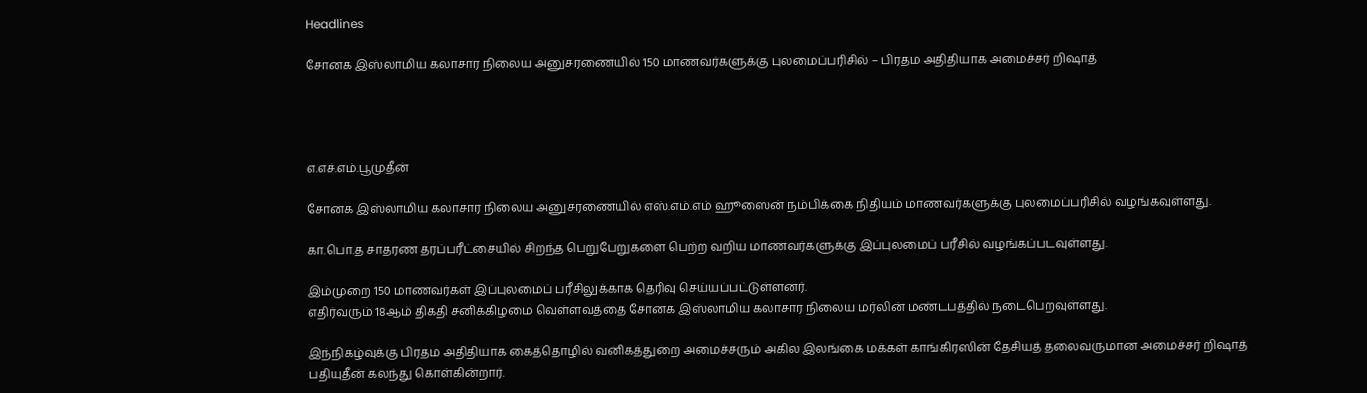Headlines

சோனக இஸ்லாமிய கலாசார நிலைய அனுசரணையில் 150 மாணவர்களுக்கு புலமைப்பரிசில் – பிரதம அதிதியாக அமைச்சர் றிஷாத்




எ.எச்.எம்.பூமுதீன்

சோனக இஸ்லாமிய கலாசார நிலைய அனுசரணையில் எஸ்.எம்.எம் ஹூஸைன் நம்பிக்கை நிதியம் மாணவர்களுக்கு புலமைப்பரிசில் வழங்கவுள்ளது.

கா.பொ.த சாதரண தரப்பரீட்சையில் சிறந்த பெறுபேறுகளை பெற்ற வறிய மாணவர்களுக்கு இப்புலமைப் பரீசில் வழங்கப்படவுள்ளது.

இம்முறை 150 மாணவர்கள் இப்புலமைப் பரீசிலுக்காக தெரிவு செய்யப்பட்டுள்ளனர்.
எதிர்வரும் 18ஆம் திகதி சனிக்கிழமை வெள்ளவத்தை சோனக இஸ்லாமிய கலாசார நிலைய மர்லின் மண்டபத்தில் நடைபெறவுள்ளது.

இந்நிகழ்வுக்கு பிரதம அதிதியாக கைத்தொழில் வனிகத்துறை அமைச்சரும் அகில இலங்கை மக்கள் காங்கிரஸின் தேசியத் தலைவருமான அமைச்சர் றிஷாத்   பதியுதீன் கலந்து கொள்கின்றார்.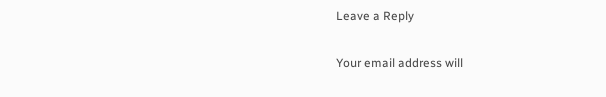Leave a Reply

Your email address will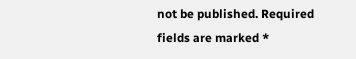not be published. Required fields are marked *